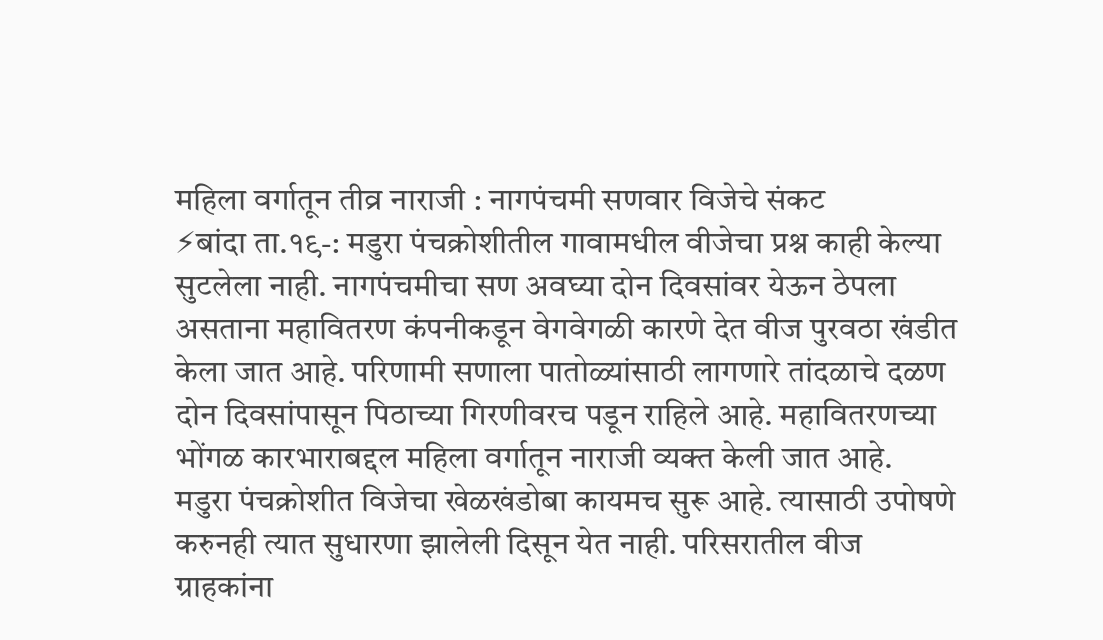महिला वर्गातून तीव्र नाराजी : नागपंचमी सणवार विजेचे संकट
⚡बांदा ता.१९-: मडुरा पंचक्रोशीतील गावामधील वीजेचा प्रश्न काही केल्या सुटलेला नाही. नागपंचमीचा सण अवघ्या दोन दिवसांवर येऊन ठेपला असताना महावितरण कंपनीकडून वेगवेगळी कारणे देत वीज पुरवठा खंडीत केला जात आहे. परिणामी सणाला पातोळ्यांसाठी लागणारे तांदळाचे दळण दोन दिवसांपासून पिठाच्या गिरणीवरच पडून राहिले आहे. महावितरणच्या भोंगळ कारभाराबद्दल महिला वर्गातून नाराजी व्यक्त केली जात आहे.
मडुरा पंचक्रोशीत विजेचा खेळखंडोबा कायमच सुरू आहे. त्यासाठी उपोषणे करुनही त्यात सुधारणा झालेली दिसून येत नाही. परिसरातील वीज ग्राहकांना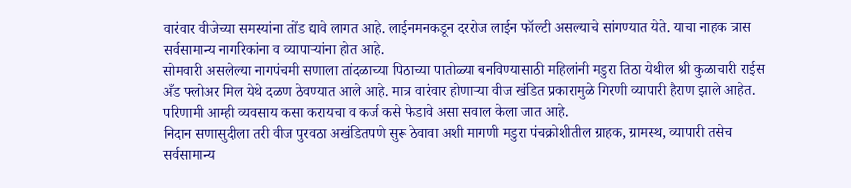वारंवार वीजेच्या समस्यांना तोंड द्यावे लागत आहे. लाईनमनकडून दररोज लाईन फॉल्टी असल्याचे सांगण्यात येते. याचा नाहक त्रास सर्वसामान्य नागरिकांना व व्यापाऱ्यांना होत आहे.
सोमवारी असलेल्या नागपंचमी सणाला तांदळाच्या पिठाच्या पातोळ्या बनविण्यासाठी महिलांनी मडुरा तिठा येथील श्री कुळाचारी राईस अँड फ्लोअर मिल येथे दळण ठेवण्यात आले आहे. मात्र वारंवार होणाऱ्या वीज खंडित प्रकारामुळे गिरणी व्यापारी हैराण झाले आहेत. परिणामी आम्ही व्यवसाय कसा करायचा व कर्ज कसे फेडावे असा सवाल केला जात आहे.
निदान सणासुदीला तरी वीज पुरवठा अखंडितपणे सुरू ठेवावा अशी मागणी मडुरा पंचक्रोशीतील ग्राहक, ग्रामस्थ, व्यापारी तसेच सर्वसामान्य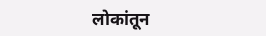लोकांतून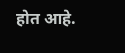होत आहे.